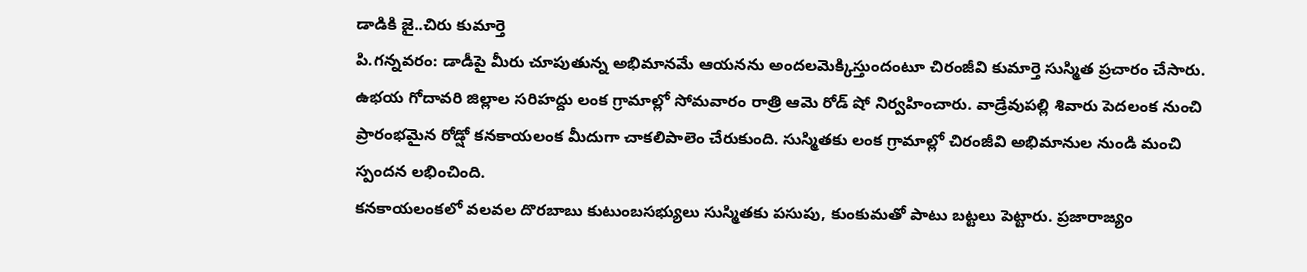డాడికి జై..చిరు కుమార్తె
పి.గన్నవరం: డాడీపై మీరు చూపుతున్న అభిమానమే ఆయనను అందలమెక్కిస్తుందంటూ చిరంజీవి కుమార్తె సుస్మిత ప్రచారం చేసారు. ఉభయ గోదావరి జిల్లాల సరిహద్దు లంక గ్రామాల్లో సోమవారం రాత్రి ఆమె రోడ్ షో నిర్వహించారు. వాడ్రేవుపల్లి శివారు పెదలంక నుంచి ప్రారంభమైన రోడ్షో కనకాయలంక మీదుగా చాకలిపాలెం చేరుకుంది. సుస్మితకు లంక గ్రామాల్లో చిరంజీవి అభిమానుల నుండి మంచి స్పందన లభించింది.
కనకాయలంకలో వలవల దొరబాబు కుటుంబసభ్యులు సుస్మితకు పసుపు, కుంకుమతో పాటు బట్టలు పెట్టారు. ప్రజారాజ్యం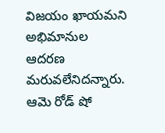విజయం ఖాయమని అభిమానుల ఆదరణ మరువలేనిదన్నారు. ఆమె రోడ్ షో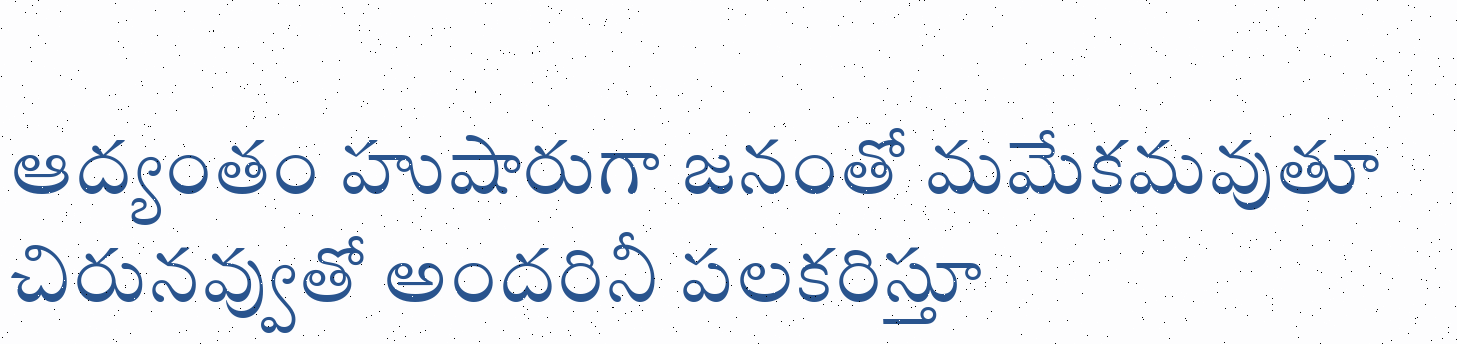ఆద్యంతం హుషారుగా జనంతో మమేకమవుతూ చిరునవ్వుతో అందరినీ పలకరిస్తూ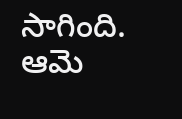సాగింది. ఆమె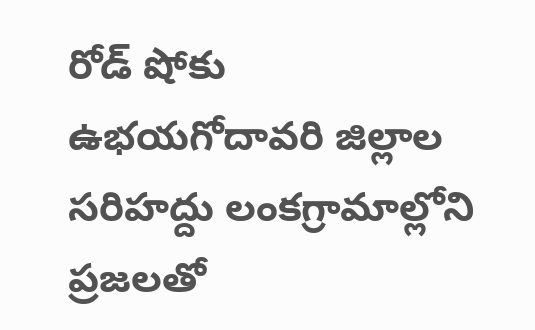రోడ్ షోకు ఉభయగోదావరి జిల్లాల సరిహద్దు లంకగ్రామాల్లోని ప్రజలతో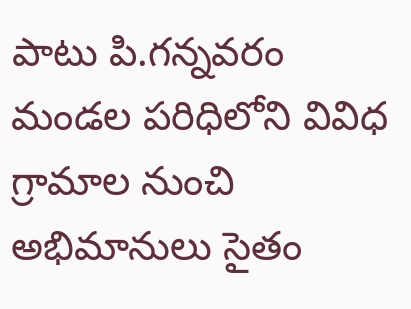పాటు పి.గన్నవరం మండల పరిధిలోని వివిధ గ్రామాల నుంచి అభిమానులు సైతం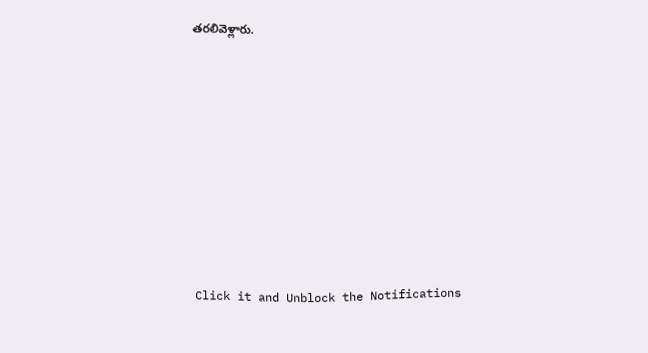తరలివెళ్లారు.












Click it and Unblock the Notifications